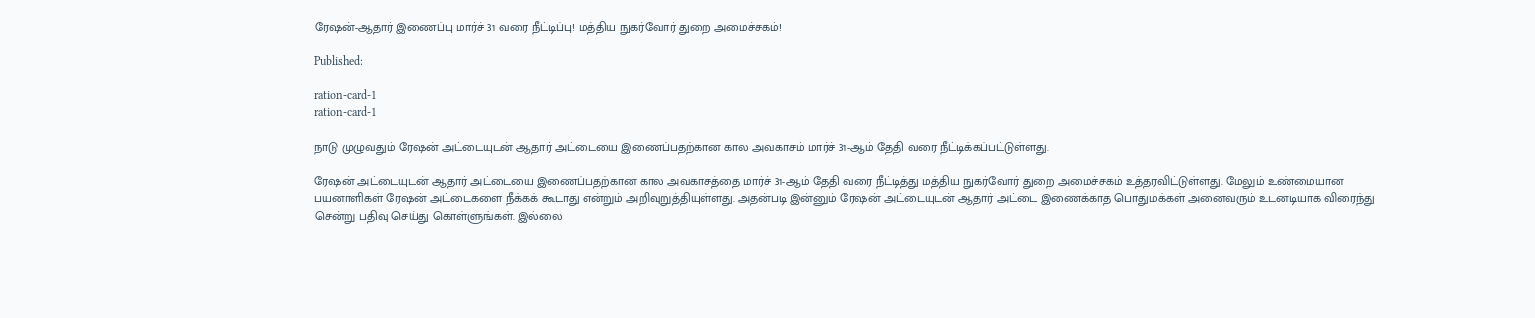ரேஷன்-ஆதார் இணைப்பு மார்ச் 31 வரை நீட்டிப்பு! மத்திய நுகர்வோர் துறை அமைச்சகம்!

Published:

ration-card-1
ration-card-1

நாடு முழுவதும் ரேஷன் அட்டையுடன் ஆதார் அட்டையை இணைப்பதற்கான கால அவகாசம் மார்ச் 31-ஆம் தேதி வரை நீட்டிக்கப்பட்டுள்ளது.

ரேஷன் அட்டையுடன் ஆதார் அட்டையை இணைப்பதற்கான கால அவகாசத்தை மார்ச் 31-ஆம் தேதி வரை நீட்டித்து மத்திய நுகர்வோர் துறை அமைச்சகம் உத்தரவிட்டுள்ளது. மேலும் உண்மையான பயனாளிகள் ரேஷன் அட்டைகளை நீக்கக் கூடாது என்றும் அறிவுறுத்தியுள்ளது. அதன்படி இன்னும் ரேஷன் அட்டையுடன் ஆதார் அட்டை இணைக்காத பொதுமக்கள் அனைவரும் உடனடியாக விரைந்து சென்று பதிவு செய்து கொள்ளுங்கள். இல்லை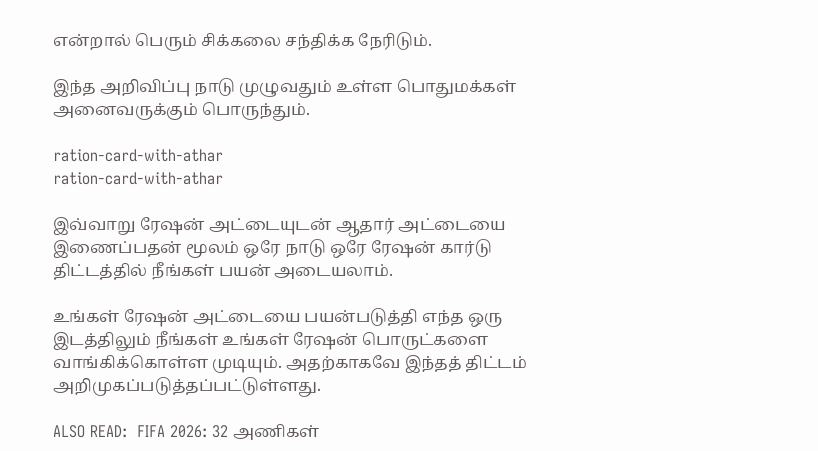என்றால் பெரும் சிக்கலை சந்திக்க நேரிடும்.

இந்த அறிவிப்பு நாடு முழுவதும் உள்ள பொதுமக்கள் அனைவருக்கும் பொருந்தும்.

ration-card-with-athar
ration-card-with-athar

இவ்வாறு ரேஷன் அட்டையுடன் ஆதார் அட்டையை இணைப்பதன் மூலம் ஒரே நாடு ஒரே ரேஷன் கார்டு திட்டத்தில் நீங்கள் பயன் அடையலாம்.

உங்கள் ரேஷன் அட்டையை பயன்படுத்தி எந்த ஒரு இடத்திலும் நீங்கள் உங்கள் ரேஷன் பொருட்களை வாங்கிக்கொள்ள முடியும். அதற்காகவே இந்தத் திட்டம் அறிமுகப்படுத்தப்பட்டுள்ளது.

ALSO READ:  FIFA 2026: 32 அணிகள்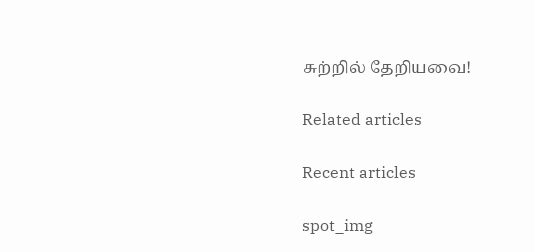சுற்றில் தேறியவை!

Related articles

Recent articles

spot_img